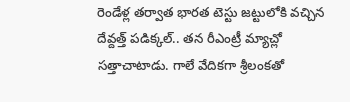రెండేళ్ల తర్వాత భారత టెస్టు జట్టులోకి వచ్చిన దేవ్దత్త్ పడిక్కల్.. తన రీఎంట్రీ మ్యాచ్లో సత్తాచాటాడు. గాలే వేదికగా శ్రీలంకతో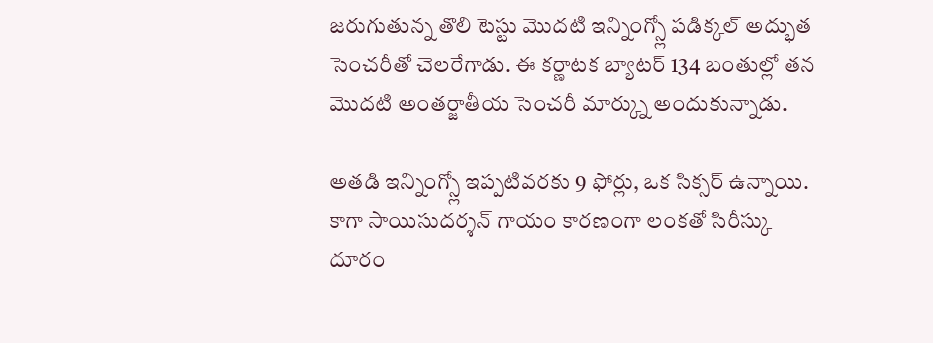జరుగుతున్న తొలి టెస్టు మొదటి ఇన్నింగ్స్లో పడిక్కల్ అద్భుత సెంచరీతో చెలరేగాడు. ఈ కర్ణాటక బ్యాటర్ 134 బంతుల్లో తన మొదటి అంతర్జాతీయ సెంచరీ మార్క్ను అందుకున్నాడు.

అతడి ఇన్నింగ్స్లో ఇప్పటివరకు 9 ఫోర్లు, ఒక సిక్సర్ ఉన్నాయి. కాగా సాయిసుదర్శన్ గాయం కారణంగా లంకతో సిరీస్కు దూరం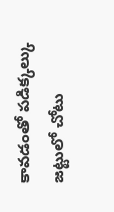కావడంతో పడిక్కల్కు జట్టులో చోటు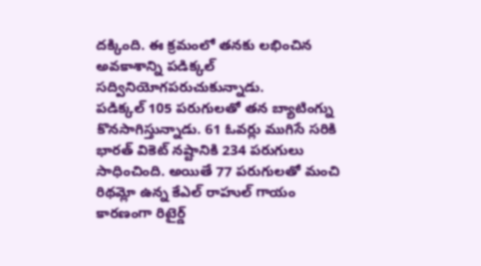దక్కింది. ఈ క్రమంలో తనకు లభించిన అవకాశాన్ని పడిక్కల్ సద్వినియోగపరుచుకున్నాడు.
పడిక్కల్ 105 పరుగులతో తన బ్యాటింగ్ను కొనసాగిస్తున్నాడు. 61 ఓవర్లు ముగిసే సరికి భారత్ వికెట్ నష్టానికి 234 పరుగులు సాధించింది. అయితే 77 పరుగులతో మంచి రిథమ్లో ఉన్న కేఎల్ రాహుల్ గాయం కారణంగా రిటైర్డ్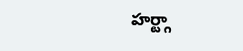హర్ట్గా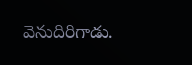వెనుదిరిగాడు.